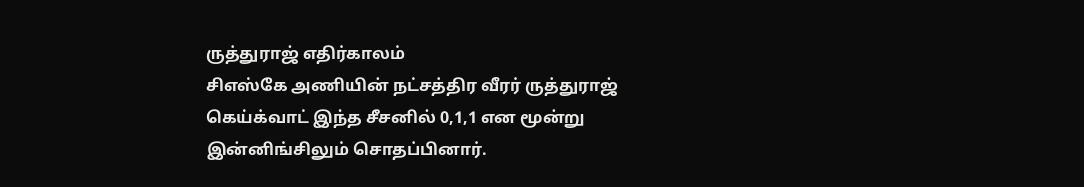ருத்துராஜ் எதிர்காலம்
சிஎஸ்கே அணியின் நட்சத்திர வீரர் ருத்துராஜ் கெய்க்வாட் இந்த சீசனில் 0,1,1 என மூன்று இன்னிங்சிலும் சொதப்பினார்.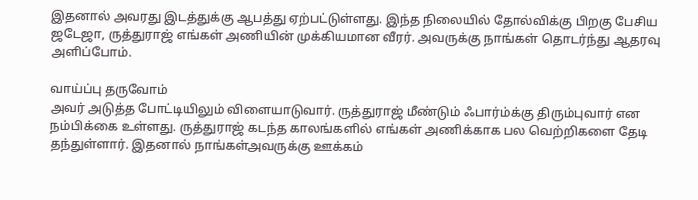இதனால் அவரது இடத்துக்கு ஆபத்து ஏற்பட்டுள்ளது. இந்த நிலையில் தோல்விக்கு பிறகு பேசிய ஜடேஜா, ருத்துராஜ் எங்கள் அணியின் முக்கியமான வீரர். அவருக்கு நாங்கள் தொடர்ந்து ஆதரவு அளிப்போம்.

வாய்ப்பு தருவோம்
அவர் அடுத்த போட்டியிலும் விளையாடுவார். ருத்துராஜ் மீண்டும் ஃபார்ம்க்கு திரும்புவார் என நம்பிக்கை உள்ளது. ருத்துராஜ் கடந்த காலங்களில் எங்கள் அணிக்காக பல வெற்றிகளை தேடி தந்துள்ளார். இதனால் நாங்கள்அவருக்கு ஊக்கம்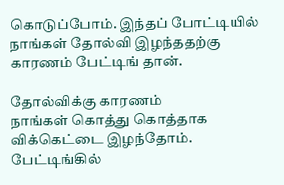கொடுப்போம். இந்தப் போட்டியில் நாங்கள் தோல்வி இழந்ததற்கு காரணம் பேட்டிங் தான்.

தோல்விக்கு காரணம்
நாங்கள் கொத்து கொத்தாக விக்கெட்டை இழந்தோம். பேட்டிங்கில்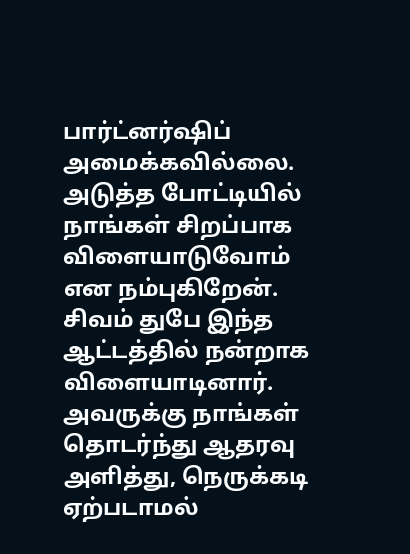பார்ட்னர்ஷிப் அமைக்கவில்லை. அடுத்த போட்டியில் நாங்கள் சிறப்பாக விளையாடுவோம் என நம்புகிறேன். சிவம் துபே இந்த ஆட்டத்தில் நன்றாக விளையாடினார். அவருக்கு நாங்கள் தொடர்ந்து ஆதரவு அளித்து, நெருக்கடி ஏற்படாமல்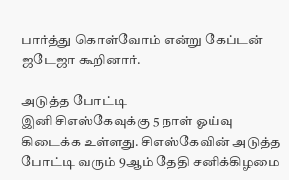பார்த்து கொள்வோம் என்று கேப்டன் ஜடேஜா கூறினார்.

அடுத்த போட்டி
இனி சிஎஸ்கேவுக்கு 5 நாள் ஓய்வு கிடைக்க உள்ளது. சிஎஸ்கேவின் அடுத்த போட்டி வரும் 9ஆம் தேதி சனிக்கிழமை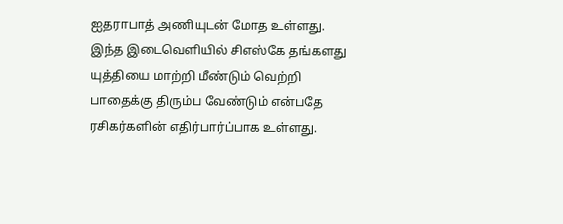ஐதராபாத் அணியுடன் மோத உள்ளது. இந்த இடைவெளியில் சிஎஸ்கே தங்களது யுத்தியை மாற்றி மீண்டும் வெற்றி பாதைக்கு திரும்ப வேண்டும் என்பதே ரசிகர்களின் எதிர்பார்ப்பாக உள்ளது.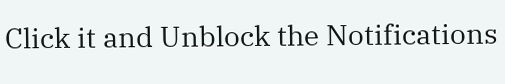Click it and Unblock the Notifications